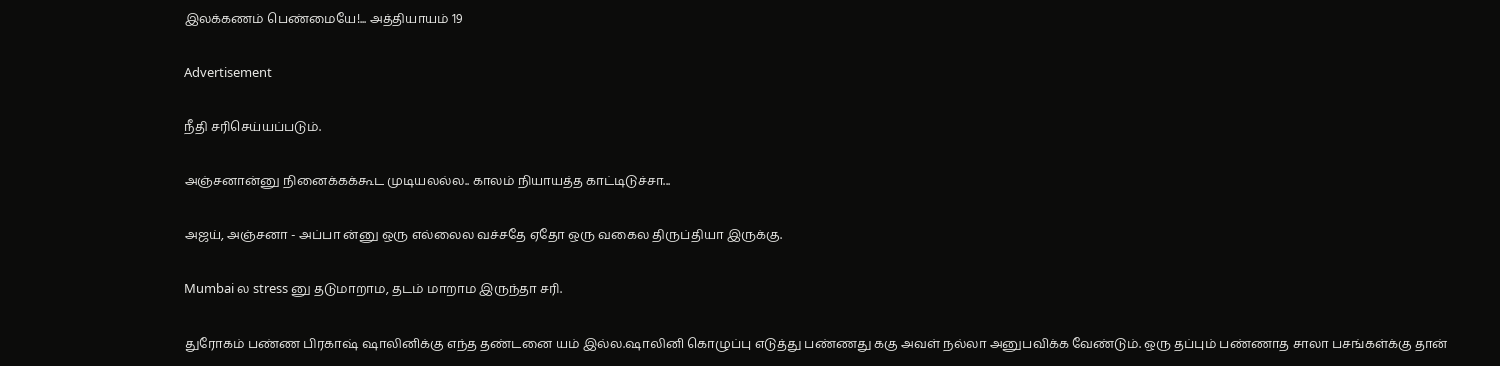இலக்கணம் பெண்மையே!... அத்தியாயம் 19

Advertisement

நீதி சரிசெய்யப்படும்.

அஞ்சனான்னு நினைக்கக்கூட முடியலல்ல.. காலம் நியாயத்த காட்டிடுச்சா...

அஜய், அஞ்சனா - அப்பா ன்னு ஒரு எல்லைல வச்சதே ஏதோ ஒரு வகைல திருப்தியா இருக்கு.

Mumbai ல stress னு தடுமாறாம, தடம் மாறாம இருந்தா சரி.

துரோகம் பண்ண பிரகாஷ் ஷாலினிக்கு எந்த தண்டனை யம் இல்ல.ஷாலினி கொழுப்பு எடுத்து பண்ணது ககு அவள் நல்லா அனுபவிக்க வேண்டும். ஒரு தப்பும் பண்ணாத சாலா பசங்கள்க்கு தான்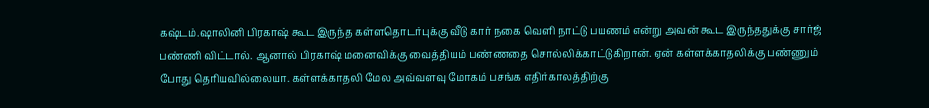கஷ்டம்.ஷாலினி பிரகாஷ் கூட இருந்த கள்ளதொடர்புக்கு வீடு கார் நகை வெளி நாட்டு பயணம் என்று அவன் கூட இருந்ததுக்கு சார்ஜ் பண்ணி விட்டால். ஆனால் பிரகாஷ் மனைவிக்கு வைத்தியம் பண்ணதை‌ சொல்லிக்காட்டுகிறான். ஏன் கள்ளக்காதலிக்கு பண்ணும் போது தெரியவில்லையா. கள்ளக்காதலி மேல அவ்வளவு மோகம் பசங்க எதிர்காலத்திற்கு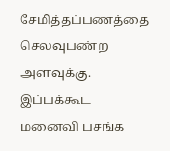சேமித்தப்பணத்தை செலவுபண்ற அளவுக்கு. இப்பக்கூட மனைவி பசங்க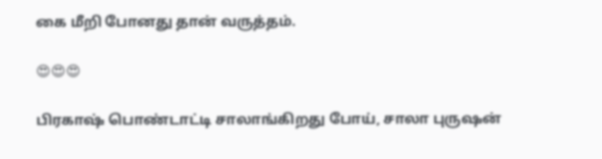கை மீறி போனது தான் வருத்தம்.

😍😍😍

பிரகாஷ் பொண்டாட்டி சாலாங்கிறது போய், சாலா புருஷன்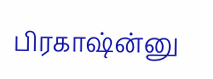பிரகாஷ்ன்னு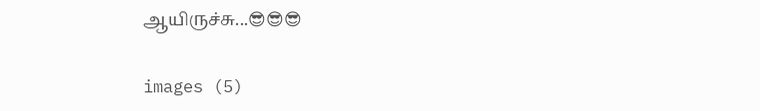ஆயிருச்சு...😎😎😎

images (5)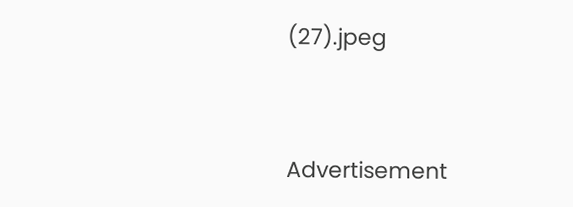(27).jpeg


Advertisement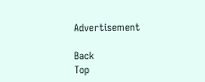Advertisement

Back
Top